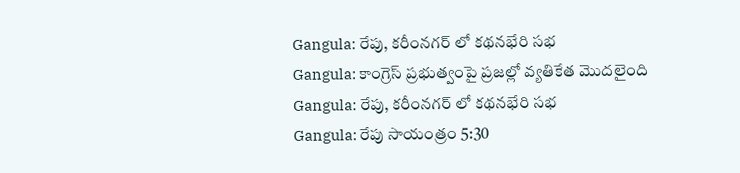Gangula: రేపు, కరీంనగర్ లో కథనభేరి సభ
Gangula: కాంగ్రెస్ ప్రభుత్వంపై ప్రజల్లో వ్యతికేత మొదలైంది
Gangula: రేపు, కరీంనగర్ లో కథనభేరి సభ
Gangula: రేపు సాయంత్రం 5:30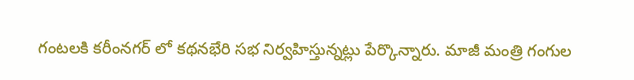గంటలకి కరీంనగర్ లో కథనభేరి సభ నిర్వహిస్తున్నట్లు పేర్కొన్నారు. మాజీ మంత్రి గంగుల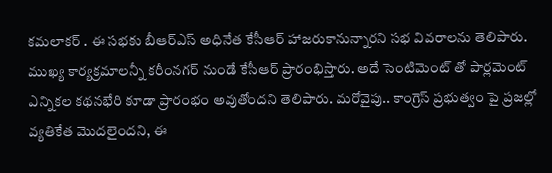కమలాకర్ . ఈ సభకు బీఆర్ఎస్ అధినేత కేసీఆర్ హాజరుకానున్నారని సభ వివరాలను తెలిపారు. ముఖ్య కార్యక్రమాలన్నీ కరీంనగర్ నుండే కేసీఆర్ ప్రారంభిస్తారు. అదే సెంటిమెంట్ తో పార్లమెంట్ ఎన్నికల కథనభేరి కూడా ప్రారంభం అవుతోందని తెలిపారు. మరోవైపు.. కాంగ్రెస్ ప్రభుత్వం పై ప్రజల్లో వ్యతికేత మొదలైందని, ఈ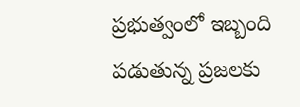ప్రభుత్వంలో ఇబ్బంది పడుతున్న ప్రజలకు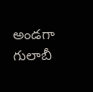అండగా గులాబీ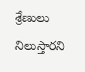శ్రేణులు నిలుస్తారని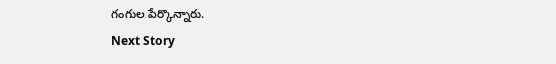గంగుల పేర్కొన్నారు.
Next Story